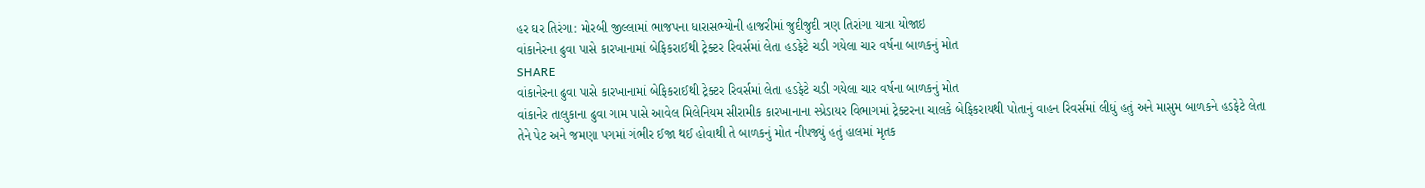હર ઘર તિરંગા: મોરબી જીલ્લામાં ભાજપના ધારાસભ્યોની હાજરીમાં જુદીજુદી ત્રણ તિરાંગા યાત્રા યોજાઇ
વાંકાનેરના ઢુવા પાસે કારખાનામાં બેફિકરાઈથી ટ્રેક્ટર રિવર્સમાં લેતા હડફેટે ચડી ગયેલા ચાર વર્ષના બાળકનું મોત
SHARE
વાંકાનેરના ઢુવા પાસે કારખાનામાં બેફિકરાઈથી ટ્રેક્ટર રિવર્સમાં લેતા હડફેટે ચડી ગયેલા ચાર વર્ષના બાળકનું મોત
વાંકાનેર તાલુકાના ઢુવા ગામ પાસે આવેલ મિલેનિયમ સીરામીક કારખાનાના સ્પ્રેડાયર વિભાગમાં ટ્રેક્ટરના ચાલકે બેફિકરાયથી પોતાનું વાહન રિવર્સમાં લીધું હતું અને માસુમ બાળકને હડફેટે લેતા તેને પેટ અને જમણા પગમાં ગંભીર ઈજા થઈ હોવાથી તે બાળકનું મોત નીપજ્યું હતું હાલમાં મૃતક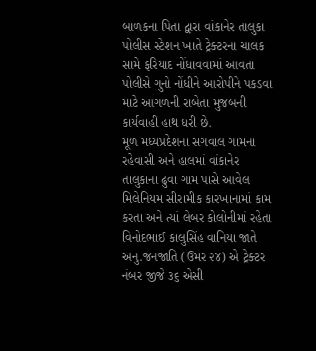બાળકના પિતા દ્વારા વાંકાનેર તાલુકા પોલીસ સ્ટેશન ખાતે ટ્રેક્ટરના ચાલક સામે ફરિયાદ નોંધાવવામાં આવતા પોલીસે ગુનો નોંધીને આરોપીને પકડવા માટે આગળની રાબેતા મુજબની કાર્યવાહી હાથ ધરી છે.
મૂળ મધ્યપ્રદેશના સગવાલ ગામના રહેવાસી અને હાલમાં વાંકાનેર તાલુકાના ઢુવા ગામ પાસે આવેલ મિલેનિયમ સીરામીક કારખાનામાં કામ કરતા અને ત્યાં લેબર કોલોનીમાં રહેતા વિનોદભાઈ કાલુસિંહ વાનિયા જાતે અનુ.જનજાતિ (ઉમર ૨૪) એ ટ્રેક્ટર નંબર જીજે ૩૬ એસી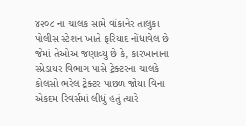૪૨૦૮ ના ચાલક સામે વાંકાનેર તાલુકા પોલીસ સ્ટેશન ખાતે ફરિયાદ નોંધાવેલ છે જેમાં તેઓઅ જણાવ્યુ છે કે, કારખાનાના સ્પ્રેડાયર વિભાગ પાસે ટ્રેક્ટરના ચાલકે કોલસો ભરેલ ટ્રેક્ટર પાછળ જોયા વિના એકદમ રિવર્સમાં લીધું હતું ત્યારે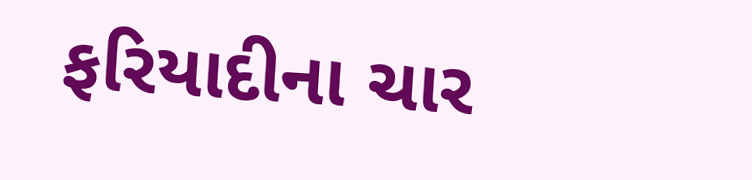ફરિયાદીના ચાર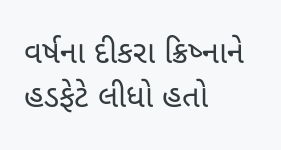વર્ષના દીકરા ક્રિષ્નાને હડફેટે લીધો હતો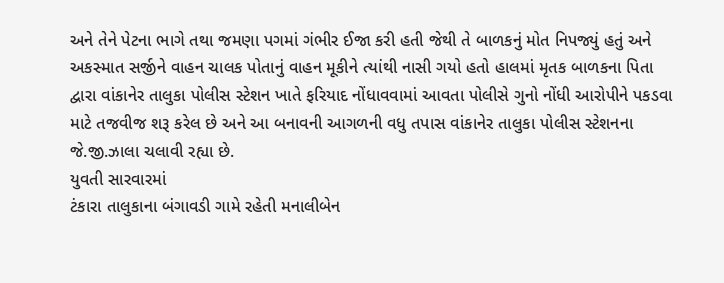અને તેને પેટના ભાગે તથા જમણા પગમાં ગંભીર ઈજા કરી હતી જેથી તે બાળકનું મોત નિપજ્યું હતું અને અકસ્માત સર્જીને વાહન ચાલક પોતાનું વાહન મૂકીને ત્યાંથી નાસી ગયો હતો હાલમાં મૃતક બાળકના પિતા દ્વારા વાંકાનેર તાલુકા પોલીસ સ્ટેશન ખાતે ફરિયાદ નોંધાવવામાં આવતા પોલીસે ગુનો નોંધી આરોપીને પકડવા માટે તજવીજ શરૂ કરેલ છે અને આ બનાવની આગળની વધુ તપાસ વાંકાનેર તાલુકા પોલીસ સ્ટેશનના જે.જી.ઝાલા ચલાવી રહ્યા છે.
યુવતી સારવારમાં
ટંકારા તાલુકાના બંગાવડી ગામે રહેતી મનાલીબેન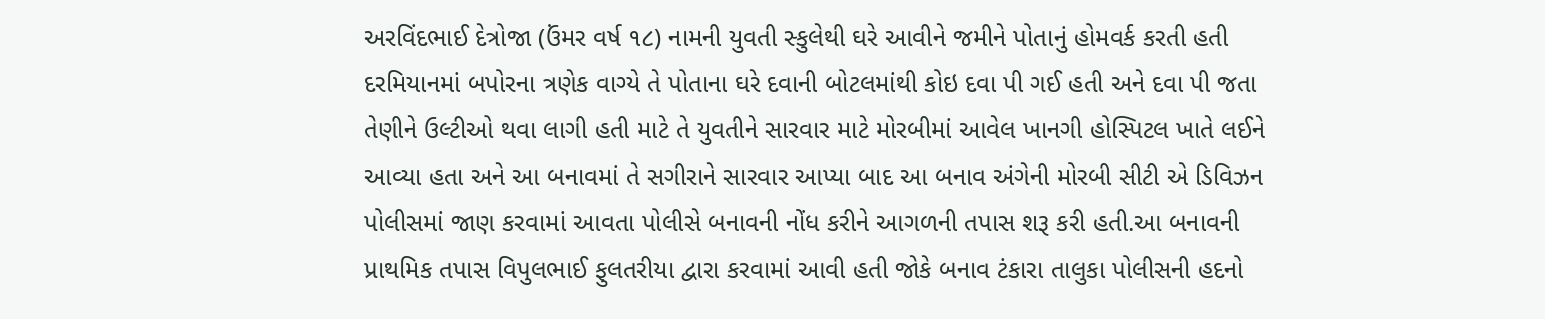અરવિંદભાઈ દેત્રોજા (ઉંમર વર્ષ ૧૮) નામની યુવતી સ્કુલેથી ઘરે આવીને જમીને પોતાનું હોમવર્ક કરતી હતી દરમિયાનમાં બપોરના ત્રણેક વાગ્યે તે પોતાના ઘરે દવાની બોટલમાંથી કોઇ દવા પી ગઈ હતી અને દવા પી જતા તેણીને ઉલ્ટીઓ થવા લાગી હતી માટે તે યુવતીને સારવાર માટે મોરબીમાં આવેલ ખાનગી હોસ્પિટલ ખાતે લઈને આવ્યા હતા અને આ બનાવમાં તે સગીરાને સારવાર આપ્યા બાદ આ બનાવ અંગેની મોરબી સીટી એ ડિવિઝન પોલીસમાં જાણ કરવામાં આવતા પોલીસે બનાવની નોંધ કરીને આગળની તપાસ શરૂ કરી હતી.આ બનાવની પ્રાથમિક તપાસ વિપુલભાઈ ફુલતરીયા દ્વારા કરવામાં આવી હતી જોકે બનાવ ટંકારા તાલુકા પોલીસની હદનો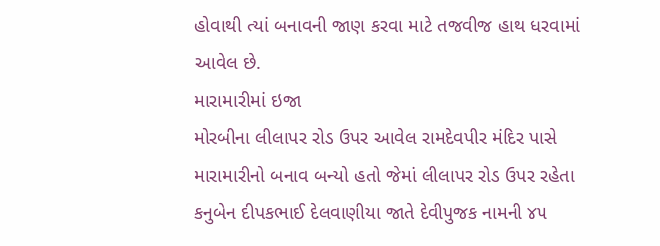હોવાથી ત્યાં બનાવની જાણ કરવા માટે તજવીજ હાથ ધરવામાં આવેલ છે.
મારામારીમાં ઇજા
મોરબીના લીલાપર રોડ ઉપર આવેલ રામદેવપીર મંદિર પાસે મારામારીનો બનાવ બન્યો હતો જેમાં લીલાપર રોડ ઉપર રહેતા કનુબેન દીપકભાઈ દેલવાણીયા જાતે દેવીપુજક નામની ૪૫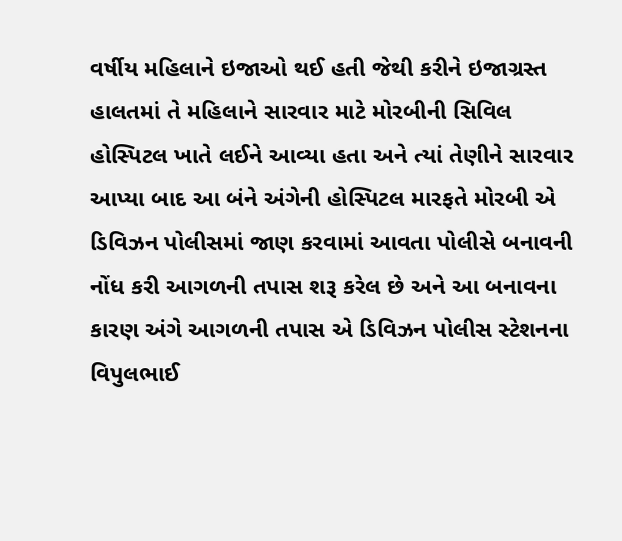વર્ષીય મહિલાને ઇજાઓ થઈ હતી જેથી કરીને ઇજાગ્રસ્ત હાલતમાં તે મહિલાને સારવાર માટે મોરબીની સિવિલ હોસ્પિટલ ખાતે લઈને આવ્યા હતા અને ત્યાં તેણીને સારવાર આપ્યા બાદ આ બંને અંગેની હોસ્પિટલ મારફતે મોરબી એ ડિવિઝન પોલીસમાં જાણ કરવામાં આવતા પોલીસે બનાવની નોંધ કરી આગળની તપાસ શરૂ કરેલ છે અને આ બનાવના કારણ અંગે આગળની તપાસ એ ડિવિઝન પોલીસ સ્ટેશનના વિપુલભાઈ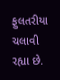ફુલતરીયા ચલાવી રહ્યા છે.